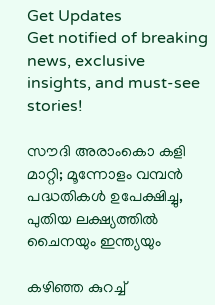Get Updates
Get notified of breaking news, exclusive insights, and must-see stories!

സൗദി അരാംകൊ കളി മാറ്റി; മൂന്നോളം വമ്പന്‍ പദ്ധതികള്‍ ഉപേക്ഷിച്ചു, പുതിയ ലക്ഷ്യത്തില്‍ ചൈനയും ഇന്ത്യയും

കഴിഞ്ഞ കുറച്ച്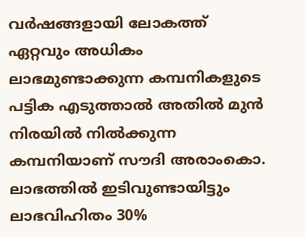വർഷങ്ങളായി ലോകത്ത് ഏറ്റവും അധികം ലാഭമുണ്ടാക്കുന്ന കമ്പനികളുടെ പട്ടിക എടുത്താല്‍ അതില്‍ മുന്‍ നിരയില്‍ നില്‍ക്കുന്ന കമ്പനിയാണ് സൗദി അരാംകൊ. ലാഭത്തിൽ ഇടിവുണ്ടായിട്ടും ലാഭവിഹിതം 30%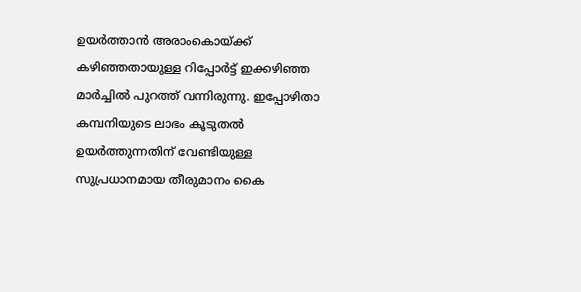ഉയർത്താന്‍ അരാംകൊയ്ക്ക് കഴിഞ്ഞതായുള്ള റിപ്പോർട്ട് ഇക്കഴിഞ്ഞ മാർച്ചില്‍ പുറത്ത് വന്നിരുന്നു. ഇപ്പോഴിതാ കമ്പനിയുടെ ലാഭം കൂടുതല്‍ ഉയർത്തുന്നതിന് വേണ്ടിയുള്ള സുപ്രധാനമായ തീരുമാനം കൈ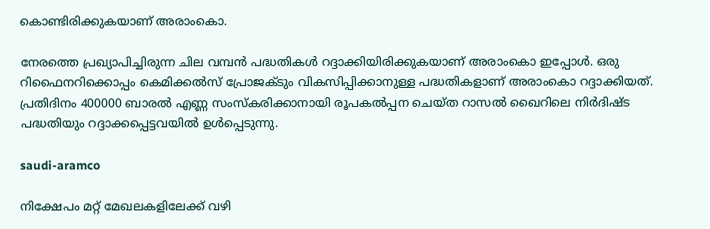കൊണ്ടിരിക്കുകയാണ് അരാംകൊ.

നേരത്തെ പ്രഖ്യാപിച്ചിരുന്ന ചില വമ്പന്‍ പദ്ധതികള്‍ റദ്ദാക്കിയിരിക്കുകയാണ് അരാംകൊ ഇപ്പോള്‍. ഒരു റിഫൈനറിക്കൊപ്പം കെമിക്കൽസ് പ്രോജക്ടും വികസിപ്പിക്കാനുള്ള പദ്ധതികളാണ് അരാംകൊ റദ്ദാക്കിയത്. പ്രതിദിനം 400000 ബാരൽ എണ്ണ സംസ്‌കരിക്കാനായി രൂപകൽപ്പന ചെയ്‌ത റാസൽ ഖൈറിലെ നിർദിഷ്ട പദ്ധതിയും റദ്ദാക്കപ്പെട്ടവയില്‍ ഉള്‍പ്പെടുന്നു.

saudi-aramco

നിക്ഷേപം മറ്റ് മേഖലകളിലേക്ക് വഴി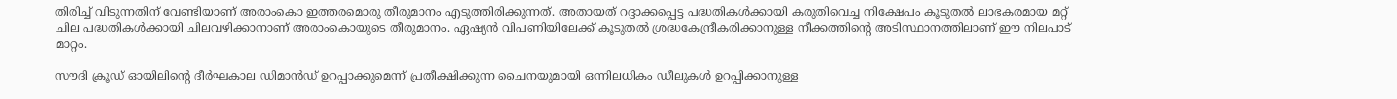തിരിച്ച് വിടുന്നതിന് വേണ്ടിയാണ് അരാംകൊ ഇത്തരമൊരു തീരുമാനം എടുത്തിരിക്കുന്നത്. അതായത് റദ്ദാക്കപ്പെട്ട പദ്ധതികള്‍ക്കായി കരുതിവെച്ച നിക്ഷേപം കൂടുതല്‍ ലാഭകരമായ മറ്റ് ചില പദ്ധതികള്‍ക്കായി ചിലവഴിക്കാനാണ് അരാംകൊയുടെ തീരുമാനം. ഏഷ്യന്‍ വിപണിയിലേക്ക് കൂടുതല്‍ ശ്രദ്ധകേന്ദ്രീകരിക്കാനുള്ള നീക്കത്തിന്റെ അടിസ്ഥാനത്തിലാണ് ഈ നിലപാട് മാറ്റം.

സൗദി ക്രൂഡ് ഓയിലിൻ്റെ ദീർഘകാല ഡിമാൻഡ് ഉറപ്പാക്കുമെന്ന് പ്രതീക്ഷിക്കുന്ന ചൈനയുമായി ഒന്നിലധികം ഡീലുകൾ ഉറപ്പിക്കാനുള്ള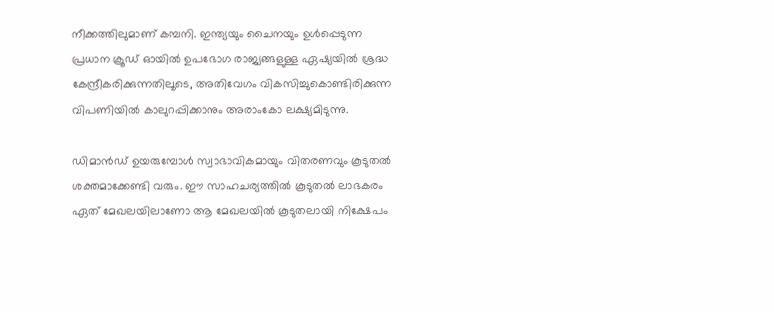നീക്കത്തിലുമാണ് കമ്പനി. ഇന്ത്യയും ചൈനയും ഉള്‍പ്പെടുന്ന പ്രധാന ക്രൂഡ് ഓയില്‍ ഉപഭോഗ രാജ്യങ്ങളുള്ള ഏഷ്യയിൽ ശ്രദ്ധ കേന്ദ്രീകരിക്കുന്നതിലൂടെ, അതിവേഗം വികസിച്ചുകൊണ്ടിരിക്കുന്ന വിപണിയിൽ കാലുറപ്പിക്കാനും അരാംകോ ലക്ഷ്യമിടുന്നു.

ഡിമാന്‍ഡ് ഉയരുമ്പോള്‍ സ്വാഭാവികമായും വിതരണവും കൂടുതല്‍ ശക്തമാക്കേണ്ടി വരും. ഈ സാഹചര്യത്തില്‍ കൂടുതല്‍ ലാഭകരം ഏത് മേഖലയിലാണോ ആ മേഖലയില്‍ കൂടുതലായി നിക്ഷേപം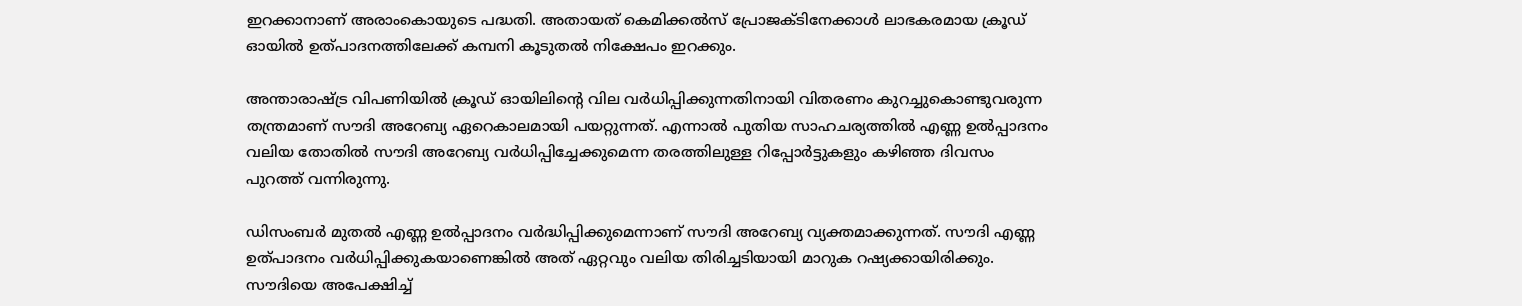ഇറക്കാനാണ് അരാംകൊയുടെ പദ്ധതി. അതായത് കെമിക്കൽസ് പ്രോജക്ടിനേക്കാള്‍ ലാഭകരമായ ക്രൂഡ് ഓയില്‍ ഉത്പാദനത്തിലേക്ക് കമ്പനി കൂടുതല്‍ നിക്ഷേപം ഇറക്കും.

അന്താരാഷ്ട്ര വിപണിയില്‍ ക്രൂഡ് ഓയിലിന്റെ വില വർധിപ്പിക്കുന്നതിനായി വിതരണം കുറച്ചുകൊണ്ടുവരുന്ന തന്ത്രമാണ് സൗദി അറേബ്യ ഏറെകാലമായി പയറ്റുന്നത്. എന്നാല്‍ പുതിയ സാഹചര്യത്തില്‍ എണ്ണ ഉൽപ്പാദനം വലിയ തോതില്‍ സൗദി അറേബ്യ വർധിപ്പിച്ചേക്കുമെന്ന തരത്തിലുള്ള റിപ്പോർട്ടുകളും കഴിഞ്ഞ ദിവസം പുറത്ത് വന്നിരുന്നു.

ഡിസംബർ മുതല്‍ എണ്ണ ഉൽപ്പാദനം വർദ്ധിപ്പിക്കുമെന്നാണ് സൗദി അറേബ്യ വ്യക്തമാക്കുന്നത്. സൗദി എണ്ണ ഉത്പാദനം വർധിപ്പിക്കുകയാണെങ്കില്‍ അത് ഏറ്റവും വലിയ തിരിച്ചടിയായി മാറുക റഷ്യക്കായിരിക്കും. സൗദിയെ അപേക്ഷിച്ച്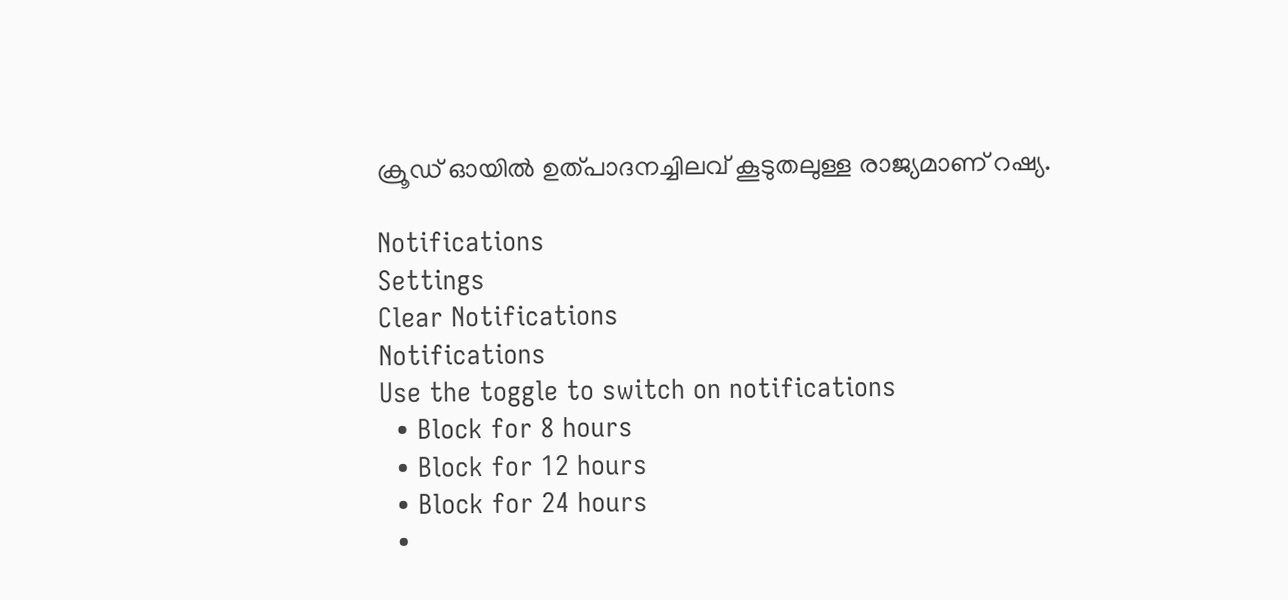ക്രൂഡ് ഓയില്‍ ഉത്പാദനച്ചിലവ് കൂടുതലുള്ള രാജ്യമാണ് റഷ്യ.

Notifications
Settings
Clear Notifications
Notifications
Use the toggle to switch on notifications
  • Block for 8 hours
  • Block for 12 hours
  • Block for 24 hours
  •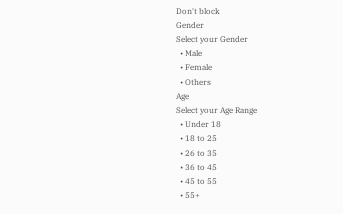Don't block
Gender
Select your Gender
  • Male
  • Female
  • Others
Age
Select your Age Range
  • Under 18
  • 18 to 25
  • 26 to 35
  • 36 to 45
  • 45 to 55
  • 55+